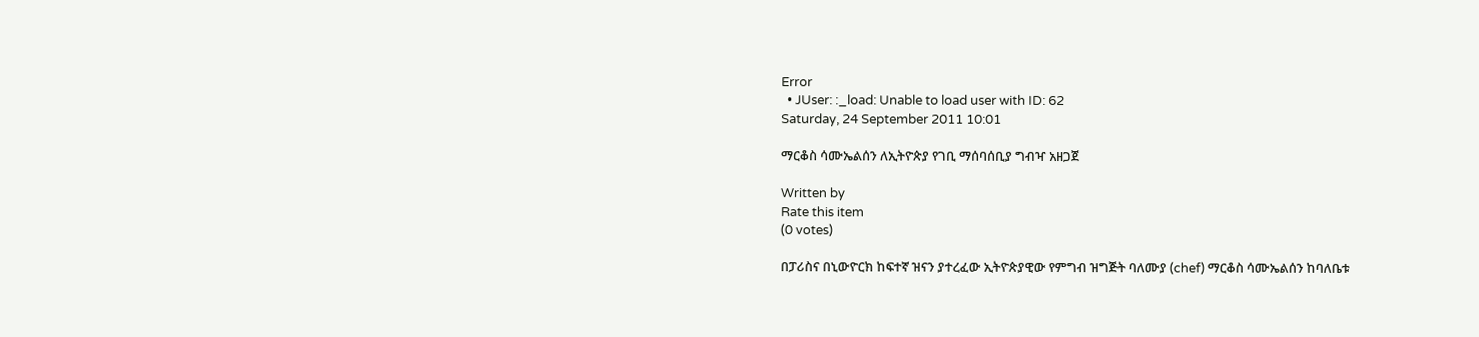Error
  • JUser: :_load: Unable to load user with ID: 62
Saturday, 24 September 2011 10:01

ማርቆስ ሳሙኤልሰን ለኢትዮጵያ የገቢ ማሰባሰቢያ ግብዣ አዘጋጀ

Written by
Rate this item
(0 votes)

በፓሪስና በኒውዮርክ ከፍተኛ ዝናን ያተረፈው ኢትዮጵያዊው የምግብ ዝግጅት ባለሙያ (chef) ማርቆስ ሳሙኤልሰን ከባለቤቱ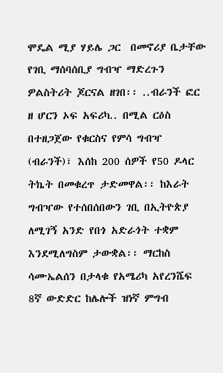ሞዴል ሚያ ሃይሌ ጋር  በመኖሪያ ቤታቸው የገቢ ማሰባሰቢያ ግብዣ ማድረጉን ዎልስትሪት ጆርናል ዘገበ፡፡ ..ብራንች ፎር ዘ ሆርን ኦፍ አፍሪካ.. በሚል ርዕስ በተዘጋጀው የቁርስና የምሳ ግብዣ (ብራንች)፣ እሰከ 200 ሰዎች የ50 ዶላር ትኬት በመቁረጥ ታድመዋል፡፡ ከእራት ግብዣው የተሰበሰበውን ገቢ በኢትዮጵያ ለሚገኝ አንድ የበጎ አድራጎት ተቋም እንደሚለግስም ታውቋል፡፡ ማርከስ ሳሙኤልሰን በታላቁ የአሜሪካ አየረንሼፍ 8ኛ ውድድር ከሌሎች ዝነኛ ምግብ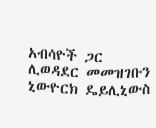አብሳዮች ጋር ሊወዳደር መመዝገቡን ኒውዮርክ ዴይሊኒውስ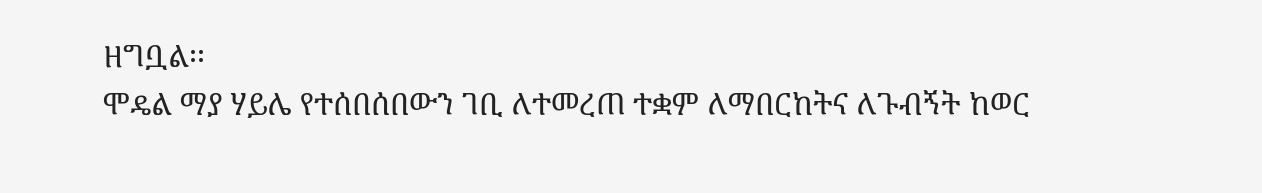ዘግቧል፡፡
ሞዴል ማያ ሃይሌ የተሰበሰበውን ገቢ ለተመረጠ ተቋም ለማበርከትና ለጉብኝት ከወር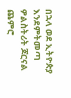በኋላ ወደ ኢትዮጵያ እንደምትመጣ ዎልስትሪት ጆርናል ጨምሮ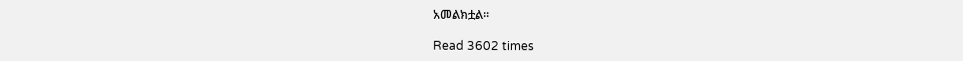አመልክቷል፡፡

Read 3602 times